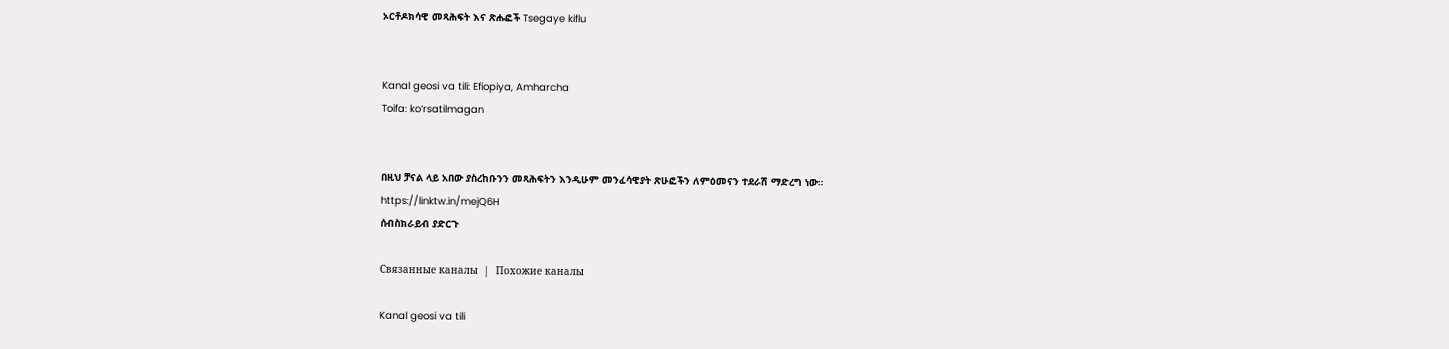ኦርቶዶክሳዊ መጻሕፍት እና ጽሑፎች Tsegaye kiflu


Kanal geosi va tili: Efiopiya, Amharcha
Toifa: ko‘rsatilmagan


በዚህ ቻናል ላይ አበው ያስረከቡንን መጻሕፍትን እንዲሁም መንፈሳዊያት ጽሁፎችን ለምዕመናን ተደራሽ ማድረግ ነው።
https://linktw.in/mejQ6H
ሰብስክራይብ ያድርጉ

Связанные каналы  |  Похожие каналы

Kanal geosi va tili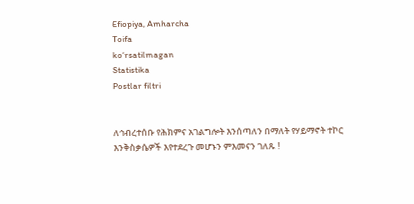Efiopiya, Amharcha
Toifa
ko‘rsatilmagan
Statistika
Postlar filtri


ለኅብረተሰቡ የሕክምና አገልግሎት እንሰጣለን በማለት የሃይማኖት ተኮር እንቅስቃሴዎች እየተደረጉ መሆኑን ምእመናን ገለጹ !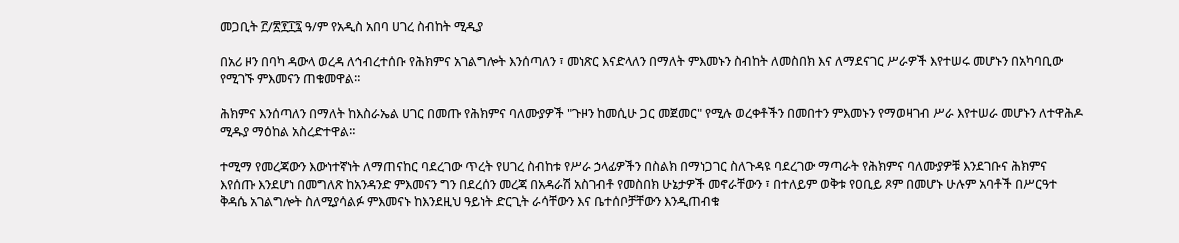መጋቢት ፫/፳፻፲፯ ዓ/ም የአዲስ አበባ ሀገረ ስብከት ሚዲያ

በአሪ ዞን በባካ ዳውላ ወረዳ ለኅብረተሰቡ የሕክምና አገልግሎት እንሰጣለን ፣ መነጽር እናድላለን በማለት ምእመኑን ስብከት ለመስበክ እና ለማደናገር ሥራዎች እየተሠሩ መሆኑን በአካባቢው የሚገኙ ምእመናን ጠቁመዋል።

ሕክምና እንሰጣለን በማለት ከእስራኤል ሀገር በመጡ የሕክምና ባለሙያዎች "ጉዞን ከመሲሁ ጋር መጀመር" የሚሉ ወረቀቶችን በመበተን ምእመኑን የማወዛገብ ሥራ እየተሠራ መሆኑን ለተዋሕዶ ሚዱያ ማዕከል አስረድተዋል።

ተሚማ የመረጃውን እውነተኛነት ለማጠናከር ባደረገው ጥረት የሀገረ ስብከቱ የሥራ ኃላፊዎችን በስልክ በማነጋገር ስለጉዳዩ ባደረገው ማጣራት የሕክምና ባለሙያዎቹ እንደገቡና ሕክምና እየሰጡ እንደሆነ በመግለጽ ከአንዳንድ ምእመናን ግን በደረሰን መረጃ በአዳራሽ አስገብቶ የመስበክ ሁኔታዎች መኖራቸውን ፣ በተለይም ወቅቱ የዐቢይ ጾም በመሆኑ ሁሉም አባቶች በሥርዓተ ቅዳሴ አገልግሎት ስለሚያሳልፉ ምእመናኑ ከእንደዚህ ዓይነት ድርጊት ራሳቸውን እና ቤተሰቦቻቸውን እንዲጠብቁ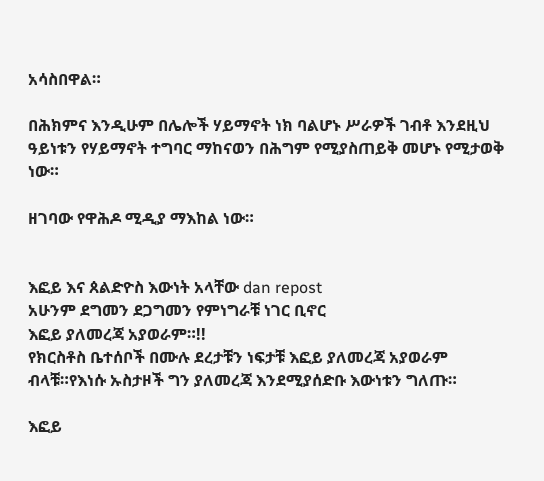አሳስበዋል።

በሕክምና እንዲሁም በሌሎች ሃይማኖት ነክ ባልሆኑ ሥራዎች ገብቶ እንደዚህ ዓይነቱን የሃይማኖት ተግባር ማከናወን በሕግም የሚያስጠይቅ መሆኑ የሚታወቅ ነው።

ዘገባው የዋሕዶ ሚዲያ ማእከል ነው።


እፎይ እና ጰልድዮስ እውነት አላቸው dan repost
አሁንም ደግመን ደጋግመን የምነግራቹ ነገር ቢኖር
እፎይ ያለመረጃ አያወራም።!!
የክርስቶስ ቤተሰቦች በሙሉ ደረታቹን ነፍታቹ እፎይ ያለመረጃ አያወራም ብላቹ።የእነሱ ኡስታዞች ግን ያለመረጃ እንደሚያሰድቡ እውነቱን ግለጡ።

እፎይ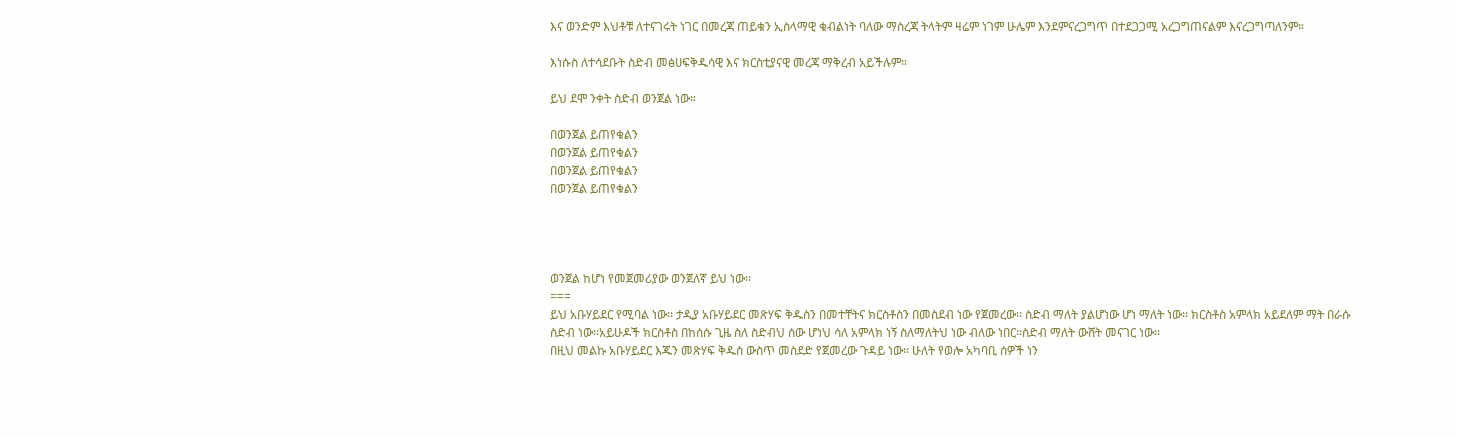እና ወንድም እህቶቹ ለተናገሩት ነገር በመረጃ ጠይቁን ኢስላማዊ ቁብልነት ባለው ማስረጃ ትላትም ዛሬም ነገም ሁሌም እንደምናረጋግጥ በተደጋጋሚ አረጋግጠናልም እናረጋግጣለንም።

እነሱስ ለተሳደቡት ስድብ መፅሀፍቅዱሳዊ እና ክርስቲያናዊ መረጃ ማቅረብ አይችሉም።

ይህ ደሞ ንቀት ስድብ ወንጀል ነው።

በወንጀል ይጠየቁልን
በወንጀል ይጠየቁልን
በወንጀል ይጠየቁልን
በወንጀል ይጠየቁልን




ወንጀል ከሆነ የመጀመሪያው ወንጀለኛ ይህ ነው፡፡
===
ይህ አቡሃይደር የሚባል ነው፡፡ ታዲያ አቡሃይደር መጽሃፍ ቅዱስን በመተቸትና ክርስቶስን በመስደብ ነው የጀመረው፡፡ ስድብ ማለት ያልሆነው ሆነ ማለት ነው፡፡ ክርስቶስ አምላክ አይደለም ማት በራሱ ስድብ ነው፡፡አይሁዶች ክርስቶስ በከሰሱ ጊዜ ስለ ስድብህ ሰው ሆነህ ሳለ አምላክ ነኝ ስለማለትህ ነው ብለው ነበር፡፡ስድብ ማለት ውሸት መናገር ነው፡፡
በዚህ መልኩ አቡሃይደር እጁን መጽሃፍ ቅዱስ ውስጥ መስደድ የጀመረው ጉዳይ ነው፡፡ ሁለት የወሎ አካባቢ ሰዎች ነን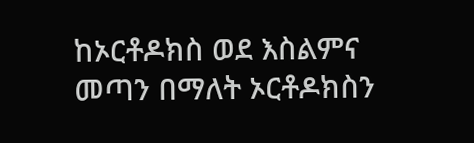ከኦርቶዶክስ ወደ እስልምና መጣን በማለት ኦርቶዶክስን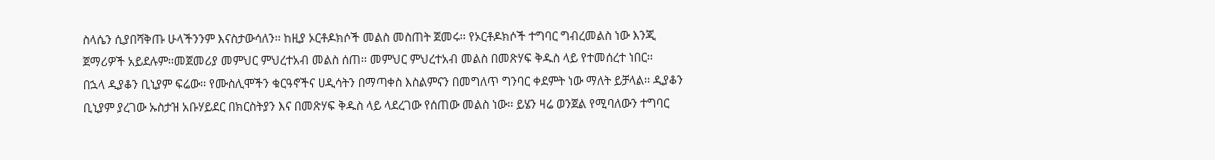ስላሴን ሲያበሻቅጡ ሁላችንንም እናስታውሳለን፡፡ ከዚያ ኦርቶዶክሶች መልስ መስጠት ጀመሩ፡፡ የኦርቶዶክሶች ተግባር ግብረመልስ ነው እንጂ ጀማሪዎች አይደሉም፡፡መጀመሪያ መምህር ምህረተአብ መልስ ሰጠ፡፡ መምህር ምህረተአብ መልስ በመጽሃፍ ቅዱስ ላይ የተመሰረተ ነበር፡፡
በኋላ ዲያቆን ቢኒያም ፍሬው፡፡ የሙስሊሞችን ቁርዓኖችና ሀዲሳትን በማጣቀስ እስልምናን በመግለጥ ግንባር ቀደምት ነው ማለት ይቻላል፡፡ ዲያቆን ቢኒያም ያረገው ኡስታዝ አቡሃይደር በክርስትያን እና በመጽሃፍ ቅዱስ ላይ ላደረገው የሰጠው መልስ ነው፡፡ ይሄን ዛሬ ወንጀል የሚባለውን ተግባር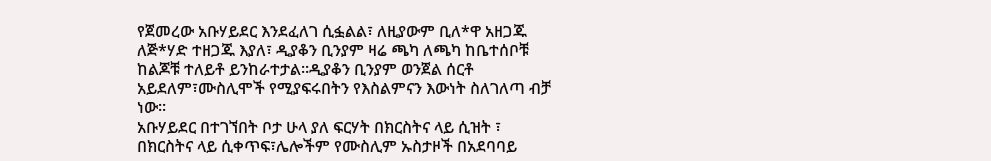የጀመረው አቡሃይደር እንደፈለገ ሲፏልል፣ ለዚያውም ቢለ*ዋ አዘጋጁ ለጅ*ሃድ ተዘጋጁ እያለ፣ ዲያቆን ቢንያም ዛሬ ጫካ ለጫካ ከቤተሰቦቹ ከልጆቹ ተለይቶ ይንከራተታል፡፡ዲያቆን ቢንያም ወንጀል ሰርቶ አይደለም፣ሙስሊሞች የሚያፍሩበትን የእስልምናን እውነት ስለገለጣ ብቻ ነው፡፡
አቡሃይደር በተገኘበት ቦታ ሁላ ያለ ፍርሃት በክርስትና ላይ ሲዝት ፣ በክርስትና ላይ ሲቀጥፍ፣ሌሎችም የሙስሊም ኡስታዞች በአደባባይ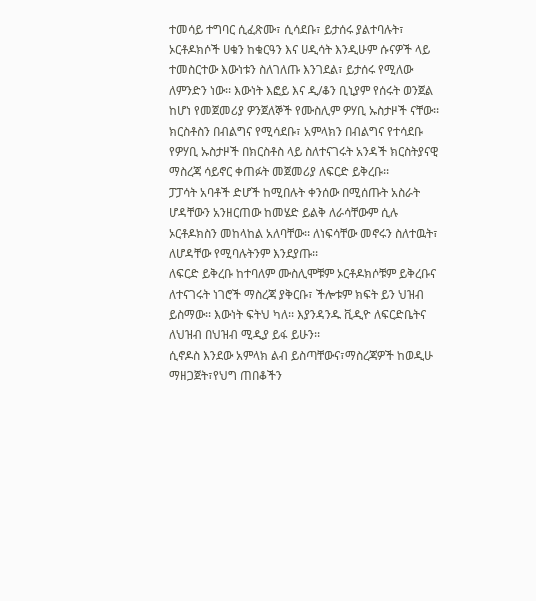ተመሳይ ተግባር ሲፈጽሙ፣ ሲሳደቡ፣ ይታሰሩ ያልተባሉት፣ ኦርቶዶክሶች ሀቁን ከቁርዓን እና ሀዲሳት እንዲሁም ሱናዎች ላይ ተመስርተው እውነቱን ስለገለጡ እንገደል፣ ይታሰሩ የሚለው ለምንድን ነው፡፡ እውነት እፎይ እና ዲ/ቆን ቢኒያም የሰሩት ወንጀል ከሆነ የመጀመሪያ ዎንጀለኞች የሙስሊም ዎሃቢ ኡስታዞች ናቸው፡፡ክርስቶስን በብልግና የሚሳደቡ፣ አምላክን በብልግና የተሳደቡ የዎሃቢ ኡስታዞች በክርስቶስ ላይ ስለተናገሩት አንዳች ክርስትያናዊ ማስረጃ ሳይኖር ቀጠፉት መጀመሪያ ለፍርድ ይቅረቡ፡፡
ፓፓሳት አባቶች ድሆች ከሚበሉት ቀንሰው በሚሰጡት አስራት ሆዳቸውን አንዘርጠው ከመሄድ ይልቅ ለራሳቸውም ሲሉ ኦርቶዶክስን መከላከል አለባቸው፡፡ ለነፍሳቸው መኖሩን ስለተዉት፣ ለሆዳቸው የሚባሉትንም እንደያጡ፡፡
ለፍርድ ይቅረቡ ከተባለም ሙስሊሞቹም ኦርቶዶክሶቹም ይቅረቡና ለተናገሩት ነገሮች ማስረጃ ያቅርቡ፣ ችሎቱም ክፍት ይን ህዝብ ይስማው፡፡ እውነት ፍትህ ካለ፡፡ እያንዳንዱ ቪዲዮ ለፍርድቤትና ለህዝብ በህዝብ ሚዲያ ይፋ ይሁን፡፡
ሲኖዶስ እንደው አምላክ ልብ ይስጣቸውና፣ማስረጃዎች ከወዲሁ ማዘጋጀት፣የህግ ጠበቆችን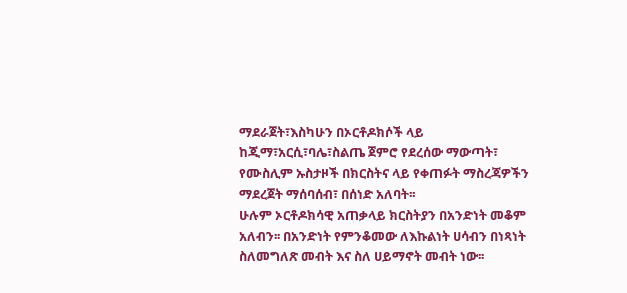ማደራጀት፣እስካሁን በኦርቶዶክሶች ላይ ከጂማ፣አርሲ፣ባሌ፣ስልጤ ጀምሮ የደረሰው ማውጣት፣ የሙስሊም ኡስታዞች በክርስትና ላይ የቀጠፉት ማስረጃዎችን ማደረጀት ማሰባሰብ፣ በሰነድ አለባት፡፡
ሁሉም ኦርቶዶክሳዊ አጠቃላይ ክርስትያን በአንድነት መቆም አለብን፡፡ በአንድነት የምንቆመው ለእኩልነት ሀሳብን በነጻነት ስለመግለጽ መብት እና ስለ ሀይማኖት መብት ነው፡፡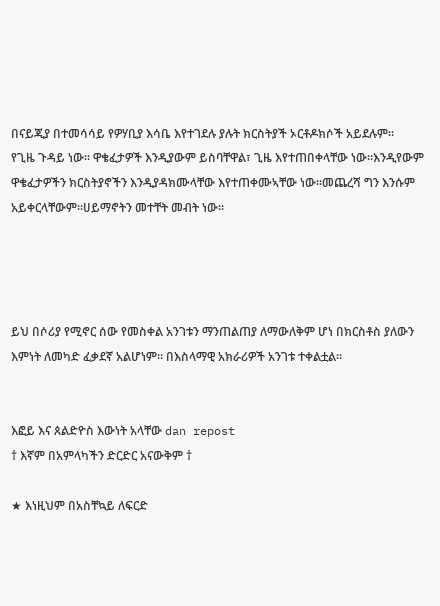በናይጂያ በተመሳሳይ የዎሃቢያ እሳቤ እየተገደሉ ያሉት ክርስትያች ኦርቶዶክሶች አይደሉም፡፡
የጊዜ ጉዳይ ነው፡፡ ዋቄፈታዎች እንዲያውም ይስባቸዋል፣ ጊዜ እየተጠበቀላቸው ነው፡፡እንዲየውም ዋቄፈታዎችን ክርስትያኖችን እንዲያዳክሙላቸው እየተጠቀሙኣቸው ነው፡፡መጨረሻ ግን እንሱም አይቀርላቸውም፡፡ሀይማኖትን መተቸት መብት ነው፡፡




ይህ በሶሪያ የሚኖር ሰው የመስቀል አንገቱን ማንጠልጠያ ለማውለቅም ሆነ በክርስቶስ ያለውን እምነት ለመካድ ፈቃደኛ አልሆነም። በእስላማዊ አክራሪዎች አንገቱ ተቀልቷል።


እፎይ እና ጰልድዮስ እውነት አላቸው dan repost
† እኛም በአምላካችን ድርድር አናውቅም †

★ እነዚህም በአስቸኳይ ለፍርድ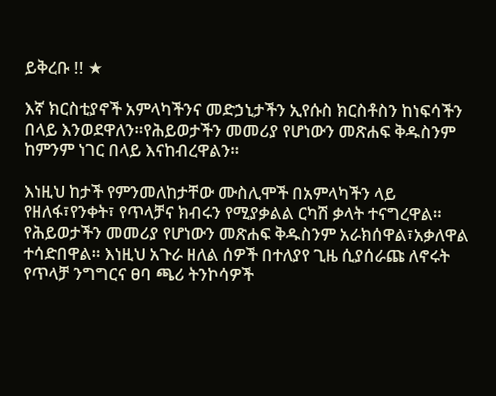ይቅረቡ !! ★

እኛ ክርስቲያኖች አምላካችንና መድኃኒታችን ኢየሱስ ክርስቶስን ከነፍሳችን በላይ እንወደዋለን።የሕይወታችን መመሪያ የሆነውን መጽሐፍ ቅዱስንም ከምንም ነገር በላይ እናከብረዋልን።

እነዚህ ከታች የምንመለከታቸው ሙስሊሞች በአምላካችን ላይ የዘለፋ፣የንቀት፣ የጥላቻና ክብሩን የሚያቃልል ርካሽ ቃላት ተናግረዋል። የሕይወታችን መመሪያ የሆነውን መጽሐፍ ቅዱስንም አራክሰዋል፣አቃለዋል ተሳድበዋል። እነዚህ አጉራ ዘለል ሰዎች በተለያየ ጊዜ ሲያሰራጩ ለኖሩት የጥላቻ ንግግርና ፀባ ጫሪ ትንኮሳዎች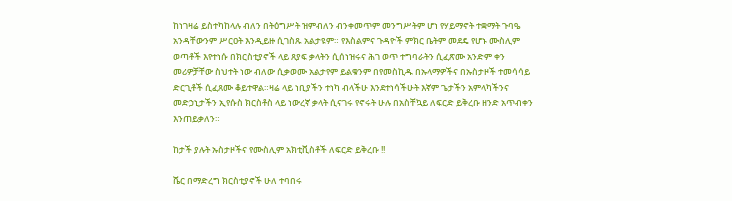ከነገዛሬ ይስተካከላሉ ብለን በትዕግሥት ዝምብለን ብንቀመጥም መንግሥትም ሆነ የሃይማኖት ተቋማት ጉባዔ አንዳቸውንም ሥርዐት እንዲይዙ ሲገስጹ አልታዩም። የእስልምና ጉዳዮች ምክር ቤትም መደዴ የሆኑ ሙስሊም ወጣቶች እየተነሱ በክርስቲያኖች ላይ ጸያፍ ቃላትን ሲሰነዝሩና ሕገ ወጥ ተግባራትን ሲፈጽሙ አንድም ቀን መሪዎቻቸው ስህተት ነው ብለው ሲቃወሙ አልታየም ይልቁንም በየመስኪዱ በኡላማዎችና በኡስታዞች ተመሳሳይ ድርጊቶች ሲፈጸሙ ቆይተዋል።ዛሬ ላይ ነቢያችን ተነካ ብላችሁ እንደተነሳችሁት እኛም ጌታችን አምላካችንና መድኃኒታችን ኢየሱስ ክርስቶስ ላይ ነውረኛ ቃላት ሲናገሩ የኖሩት ሁሉ በአስቸኳይ ለፍርድ ይቅረቡ ዘንድ አጥብቀን እንጠይቃለን።

ከታች ያሉት ኡስታዞችና የሙስሊም አክቲቪስቶች ለፍርድ ይቅረቡ !!

ሼር በማድረግ ክርስቲያኖች ሁለ ተባበሩ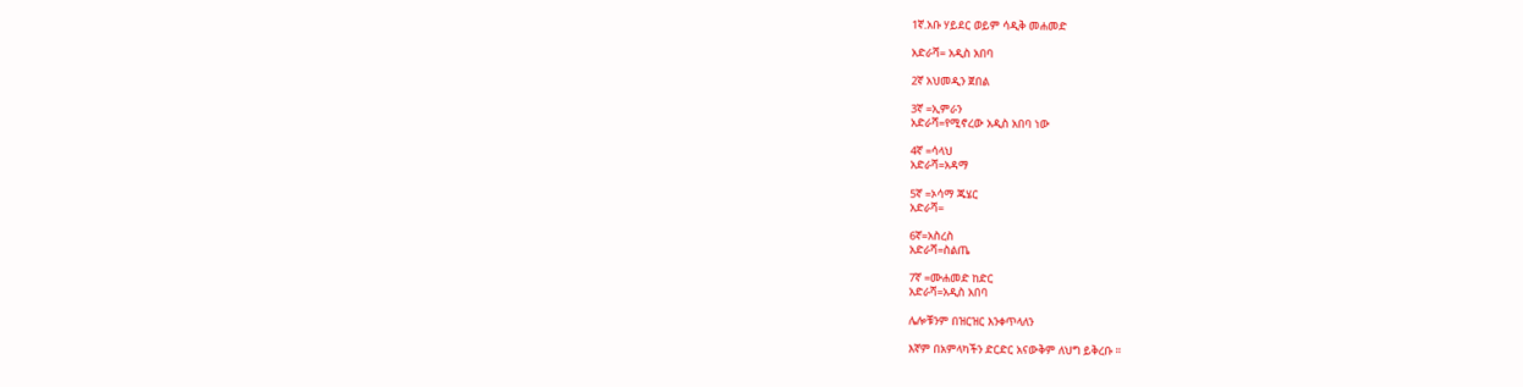1ኛ.አቡ ሃይደር ወይም ሳዲቅ መሐመድ

አድራሻ= አዲስ አበባ

2ኛ አህመዲን ጀበል

3ኛ =ኢምራን
አድራሻ=የሚኖረው አዲስ አበባ ነው

4ኛ =ሳላህ
አድራሻ=አዳማ

5ኛ =ኦሳማ ጁሄር
አድራሻ=

6ኛ=አስረስ
አድራሻ=ስልጤ

7ኛ =ሙሐመድ ከድር
አድራሻ=አዲስ አበባ

ሌሎቹንም በዝርዝር እንቀጥላለን

እኛም በአምላካችን ድርድር አናውቅም ለህግ ይቅረቡ ።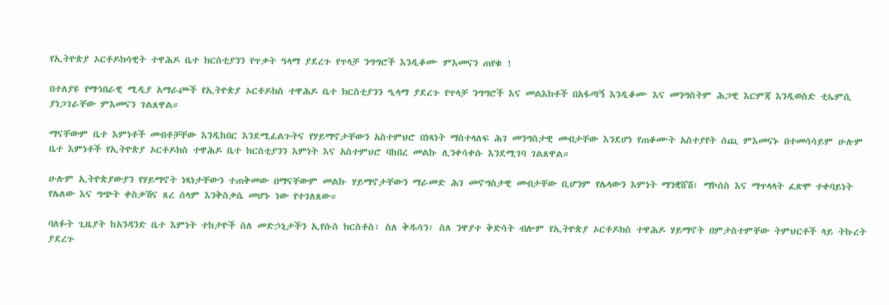የኢትዮጵያ ኦርቶዶክሳዊት ተዋሕዶ ቤተ ክርስቲያንን የጥቃት ዓላማ ያደረጉ የጥላቻ ንግግሮች እንዲቆሙ ምእመናን ጠየቁ !

በተለያዩ የማኅበራዊ ሚዲያ አማራጮች የኢትዮጵያ ኦርቶዶክስ ተዋሕዶ ቤተ ክርስቲያንን ዒላማ ያደረጉ የጥላቻ ንግግሮች እና መልእክቶች በአፋጣኝ እንዲቆሙ እና መንግስትም ሕጋዊ እርምጃ እንዲወስድ ቲኤምሲ ያነጋገራቸው ምእመናን ገልጸዋል።

ማናቸውም ቤተ እምነቶች መብቶቻቸው እንዲከበር እንደሚፈልጉትና የሃይማኖታቸውን አስተምህሮ በነጻነት ማስተላለፍ ሕገ መንግስታዊ መብታቸው እንደሆነ የጠቆሙት አስተያየት ሰጪ ምእመናኑ በተመሳሳይም ሁሉም ቤተ እምነቶች የኢትዮጵያ ኦርቶዶክስ ተዋሕዶ ቤተ ክርስቲያንን እምነት እና አስተምህሮ ባከበረ መልኩ ሊንቀሳቀሱ እንደሚገባ ገልጸዋል።

ሁሉም ኢትዮጵያውያን የሃይማኖት ነጻነታቸውን ተጠቅመው በማናቸውም መልኩ ሃይማኖታቸውን ማራመድ ሕገ መኖግስታዊ መብታቸው ቢሆንም የሌላውን እምነት ማንቋሸሽ፣ ማኮሰስ እና ማጥላላት ፈጽሞ ተቀባይነት የሌለው እና ግጭት ቀስቃሽና ጸረ ሰላም እንቅስቃሴ መሆኑ ነው የተገለጸው።

ባለፉት ጊዜያት ከአንዳንድ ቤተ እምነት ተከታዮች ስለ መድኃኒታችን ኢየሱስ ክርስቶስ፣ ስለ ቅዱሳን፣ ስለ ንዋያተ ቅድሳት ብሎም የኢትዮጵያ ኦርቶዶክስ ተዋሕዶ ሃይማኖት በምታስተምቸው ትምህርቶች ላይ ትኩረት ያደረጉ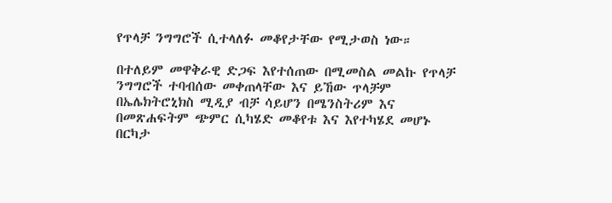የጥላቻ ንግግሮች ሲተላለፉ መቆየታቸው የሚታወስ ነው።

በተለይም መዋቅራዊ ድጋፍ እየተሰጠው በሚመስል መልኩ የጥላቻ ንግግሮች ተባብሰው መቀጠላቸው እና ይኸው ጥላቻም በኤሌክትሮኒክስ ሚዲያ ብቻ ሳይሆን በሜንስትሪም እና በመጽሐፍትም ጭምር ሲካሄድ መቆየቱ እና እየተካሄደ መሆኑ በርካታ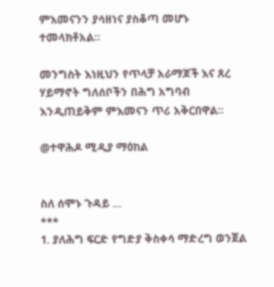ምእመናንን ያሳዘነና ያስቆጣ መሆኑ ተመላክቶአል።

መንግስት እነዚህን የጥላቻ አራማጆች እና ጸረ ሃይማኖት ግለሰቦችን በሕግ አግባብ እንዲጠይቅም ምእመናን ጥሪ አቅርበዋል።

@ተዋሕዶ ሚዲያ ማዕከል


ስለ ሰሞኑ ጉዳይ ...
***
1. ያለሕግ ፍርድ የግድያ ቅስቀሳ ማድረግ ወንጀል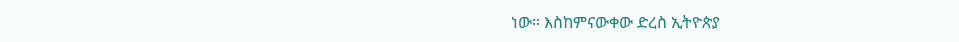ነው። እስከምናውቀው ድረስ ኢትዮጵያ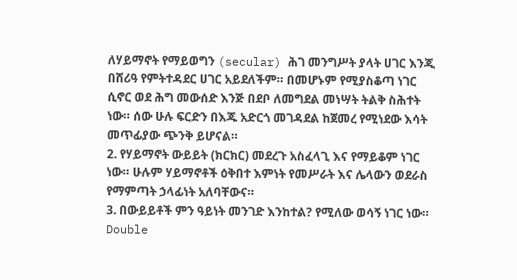ለሃይማኖት የማይወግን (secular) ሕገ መንግሥት ያላት ሀገር እንጂ በሸሪዓ የምትተዳደር ሀገር አይደለችም። በመሆኑም የሚያስቆጣ ነገር ሲኖር ወደ ሕግ መውሰድ እንጅ በደቦ ለመግደል መነሣት ትልቅ ስሕተት ነው። ሰው ሁሉ ፍርድን በእጁ አድርጎ መገዳደል ከጀመረ የሚነደው እሳት መጥፊያው ጭንቅ ይሆናል።
2. የሃይማኖት ውይይት (ክርክር) መደረጉ አስፈላጊ እና የማይቆም ነገር ነው። ሁሉም ሃይማኖቶች ዕቅበተ እምነት የመሥራት እና ሌላውን ወደራስ የማምጣት ኃላፊነት አለባቸውና።
3. በውይይቶች ምን ዓይነት መንገድ እንከተል? የሚለው ወሳኝ ነገር ነው። Double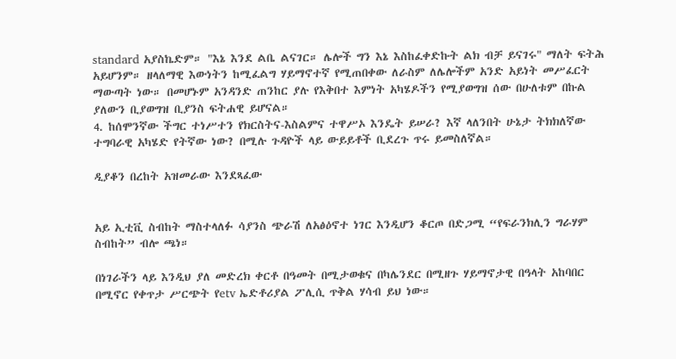standard አያስኬድም። "እኔ እንደ ልቤ ልናገር። ሌሎች ግን እኔ እስከፈቀድኩት ልክ ብቻ ይናገሩ" ማለት ፍትሕ አይሆንም። ዘላለማዊ እውነትን ከሚፈልግ ሃይማኖተኛ የሚጠበቀው ለራስም ለሌሎችም አንድ አይነት መሥፈርት ማውጣት ነው። በመሆኑም አንዳንድ ጠንከር ያሉ የእቅበተ እምነት አካሄዶችን የሚያወግዝ ሰው በሁለቱም በኩል ያለውን ቢያወግዝ ቢያንስ ፍትሐዊ ይሆናል።
4. ከሰሞንኛው ችግር ተነሥተን የክርስትና-እስልምና ተዋሥኦ እንዴት ይሠራ? እኛ ላለንበት ሁኔታ ትክክለኛው ተግባራዊ አካሄድ የትኛው ነው? በሚሉ ጉዳዮች ላይ ውይይቶች ቢደረጉ ጥሩ ይመስለኛል።

ዲያቆን በረከት አዝመራው እንደጻፈው


አይ ኢቲቪ ስብከት ማስተላለፉ ሳያንስ ጭራሽ ለአፅዕኖተ ነገር እንዲሆን ቆርጦ በድጋሚ “የፍራንክሊን ግራሃም ስብከት” ብሎ ጫነ።

በነገራችን ላይ እንዲህ ያለ መድረክ ቀርቶ በዓመት በሚታወቁና በካሌንደር በሚዘጉ ሃይማኖታዊ በዓላት አከባበር በሚኖር የቀጥታ ሥርጭት የetv ኤድቶሪያል ፖሊሲ ጥቅል ሃሳብ ይህ ነው።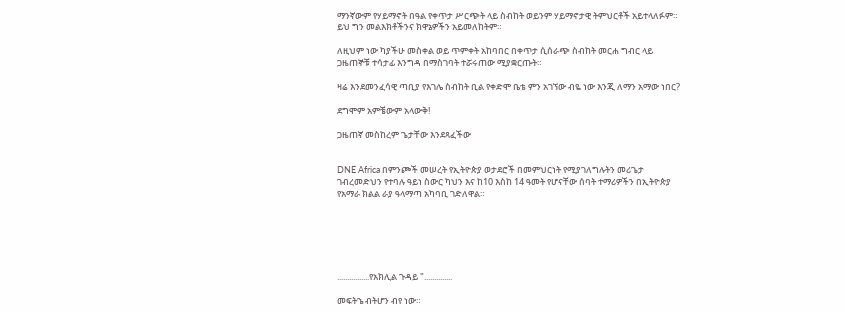ማንኛውም የሃይማኖት በዓል የቀጥታ ሥርጭት ላይ ስብከት ወይንም ሃይማኖታዊ ትምህርቶች አይተላለፉም። ይህ ግን መልእክቶችንና ክዋኔዎችን አይመለከትም።

ለዚህም ነው ካያችሁ መስቀል ወይ ጥምቀት አከባበር በቀጥታ ሲሰራጭ ስብከት መርሐ ግብር ላይ ጋዜጠኞቹ ተሳታፊ እንግዳ በማስገባት ተሯሩጠው ሚያቋርጡት።

ዛሬ እንደመንፈሳዊ ጣቢያ የእገሌ ስብከት ቢል የቀድሞ ቤቴ ምን አገኘው ብዬ ነው እንጂ ለማን አማው ነበር?

ደግሞም አምቼውም አላውቅ!

ጋዜጠኛ መስከረም ጌታቸው እንደጻፈችው


DNE Africa በምንጮች መሠረት የኢትዮጵያ ወታደሮች በመምህርነት የሚያገለግሉትን መሪጌታ ገብረመድህን የተባሉ ዓይነ ስውር ካህን እና ከ10 እስከ 14 ዓመት የሆናቸው ሰባት ተማሪዎችን በኢትዮጵያ የአማራ ክልል ራያ ዓላማጣ አካባቢ ገድለዋል።






................የአክሊል ጉዳይ "..............

መፍትኄ ብትሆን ብየ ነው።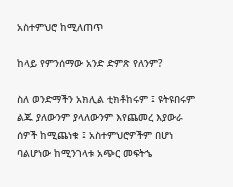አስተምህሮ ከሚለጠጥ

ከላይ የምንሰማው አንድ ድምጽ የለንም?

ስለ ወንድማችን አክሊል ቲክቶከሩም ፤ ዩትዩበሩም ልጁ ያለውንም ያላለውንም እየጨመረ እያውራ ሰዎች ከሚጨነቁ ፤ አስተምህሮዎችም በሆነ ባልሆነው ከሚንገላቱ አጭር መፍትኄ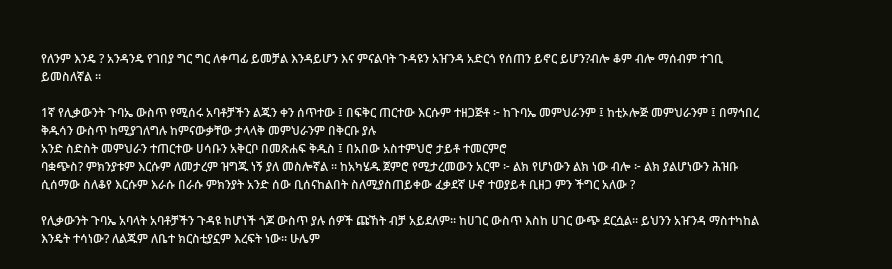የለንም እንዴ ? አንዳንዴ የገበያ ግር ግር ለቀጣፊ ይመቻል እንዳይሆን እና ምናልባት ጉዳዩን አዠንዳ አድርጎ የሰጠን ይኖር ይሆን?ብሎ ቆም ብሎ ማሰብም ተገቢ ይመስለኛል ።

1ኛ የሊቃውንት ጉባኤ ውስጥ የሚሰሩ አባቶቻችን ልጁን ቀን ሰጥተው ፤ በፍቅር ጠርተው እርሱም ተዘጋጅቶ ፦ ከጉባኤ መምህራንም ፤ ከቲኦሎጅ መምህራንም ፤ በማኅበረ ቅዱሳን ውስጥ ከሚያገለግሉ ከምናውቃቸው ታላላቅ መምህራንም በቅርቡ ያሉ
አንድ ስድስት መምህራን ተጠርተው ሀሳቡን አቅርቦ በመጽሐፍ ቅዱስ ፤ በአበው አስተምህሮ ታይቶ ተመርምሮ
ባቋጭስ? ምክንያቱም እርሱም ለመታረም ዝግጁ ነኝ ያለ መስሎኛል ። ከአካሄዱ ጀምሮ የሚታረመውን አርሞ ፦ ልክ የሆነውን ልክ ነው ብሎ ፦ ልክ ያልሆነውን ሕዝቡ ሲሰማው ስለቆየ እርሱም እራሱ በራሱ ምክንያት አንድ ሰው ቢሰናከልበት ስለሚያስጠይቀው ፈቃደኛ ሁኖ ተወያይቶ ቢዘጋ ምን ችግር አለው ?

የሊቃውንት ጉባኤ አባላት አባቶቻችን ጉዳዩ ከሆነች ጎጆ ውስጥ ያሉ ሰዎች ጩኸት ብቻ አይደለም። ከሀገር ውስጥ እስከ ሀገር ውጭ ደርሷል። ይህንን አዠንዳ ማስተካከል እንዴት ተሳነው? ለልጁም ለቤተ ክርስቲያኗም እረፍት ነው። ሁሌም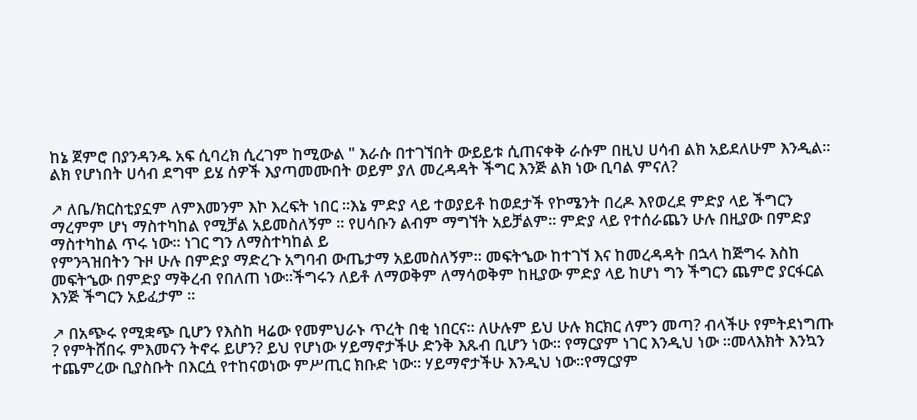ከኔ ጀምሮ በያንዳንዱ አፍ ሲባረክ ሲረገም ከሚውል " እራሱ በተገኘበት ውይይቱ ሲጠናቀቅ ራሱም በዚህ ሀሳብ ልክ አይደለሁም እንዲል። ልክ የሆነበት ሀሳብ ደግሞ ይሄ ሰዎች እያጣመሙበት ወይም ያለ መረዳዳት ችግር እንጅ ልክ ነው ቢባል ምናለ?

↗ ለቤ/ክርስቲያኗም ለምእመንም እኮ እረፍት ነበር ።እኔ ምድያ ላይ ተወያይቶ ከወደታች የኮሜንት በረዶ እየወረደ ምድያ ላይ ችግርን ማረምም ሆነ ማስተካከል የሚቻል አይመስለኝም ። የሀሳቡን ልብም ማግኘት አይቻልም። ምድያ ላይ የተሰራጨን ሁሉ በዚያው በምድያ ማስተካከል ጥሩ ነው። ነገር ግን ለማስተካከል ይ
የምንጓዝበትን ጉዞ ሁሉ በምድያ ማድረጉ አግባብ ውጤታማ አይመስለኝም። መፍትኄው ከተገኘ እና ከመረዳዳት በኋላ ከጅግሩ እስከ መፍትኄው በምድያ ማቅረብ የበለጠ ነው።ችግሩን ለይቶ ለማወቅም ለማሳወቅም ከዚያው ምድያ ላይ ከሆነ ግን ችግርን ጨምሮ ያርፋርል እንጅ ችግርን አይፈታም ።

↗ በአጭሩ የሚቋጭ ቢሆን የእስከ ዛሬው የመምህራኑ ጥረት በቂ ነበርና። ለሁሉም ይህ ሁሉ ክርክር ለምን መጣ? ብላችሁ የምትደነግጡ ? የምትሸበሩ ምእመናን ትኖሩ ይሆን? ይህ የሆነው ሃይማኖታችሁ ድንቅ እጹብ ቢሆን ነው። የማርያም ነገር እንዲህ ነው ።መላእክት እንኳን ተጨምረው ቢያስቡት በእርሷ የተከናወነው ምሥጢር ክቡድ ነው። ሃይማኖታችሁ እንዲህ ነው።የማርያም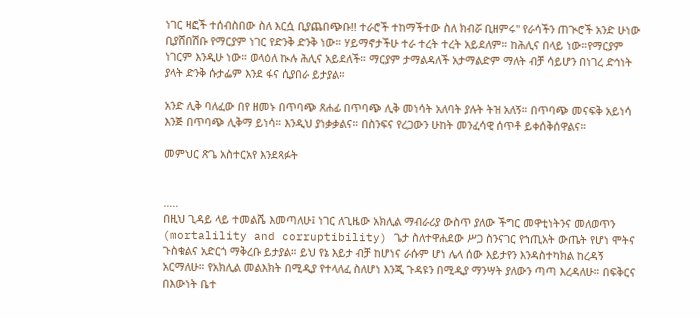ነገር ዛፎች ተሰብስበው ስለ እርሷ ቢያጨበጭቡ!! ተራሮች ተከማችተው ስለ ክብሯ ቢዘምሩ" የራሳችን ጠጒሮች አንድ ሁነው ቢያሸበሽቡ የማርያም ነገር የድንቅ ድንቅ ነው። ሃይማኖታችሁ ተራ ተረት ተረት አይደለም። ከሕሊና በላይ ነው።የማርያም ነገርም እንዲሁ ነው። ወላዕለ ኲሉ ሕሊና አይደለች። ማርያም ታማልዳለች አታማልድም ማለት ብቻ ሳይሆን በነገረ ድኅነት ያላት ድንቅ ሱታፌም እንደ ፋና ሲያበራ ይታያል።

አንድ ሊቅ ባለፈው በየ ዘመኑ በጥባጭ ጸሐፊ በጥባጭ ሊቅ መነሳት አለባት ያሉት ትዝ አለኝ። በጥባጭ መናፍቅ አይነሳ እንጅ በጥባጭ ሊቅማ ይነሳ። እንዲህ ያነቃቃልና። በስንፍና የረጋውን ሁከት መንፈሳዊ ሰጥቶ ይቀሰቅሰዋልና።

መምህር ጽጌ አስተርአየ እንደጻፉት


.....
በዚህ ጊዳይ ላይ ተመልሼ እመጣለሁ፤ ነገር ለጊዜው አክሊል ማብራሪያ ውስጥ ያለው ችግር መዋቲነትንና መለወጥን (mortalility and corruptibility) ጌታ ስለተዋሐደው ሥጋ ስንናገር የኀጢአት ውጤት የሆነ ሞትና ጉስቁልና አድርጎ ማቅረቡ ይታያል። ይህ የኔ እይታ ብቻ ከሆነና ራሱም ሆነ ሌላ ሰው እይታየን እንዳስተካክል ከረዳኝ አርማለሁ። የአክሊል መልእክት በሚዲያ የተላለፈ ስለሆነ እንጂ ጉዳዩን በሚዲያ ማንሣት ያለውን ጣጣ እረዳለሁ። በፍቅርና በእውነት ቤተ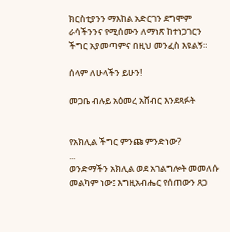ክርስቲያንን ማእከል አድርገን ደግሞም ራሳችንንና የሚሰሙን ለማነጽ ከተነጋገርን ችግር አያመጣምና በዚህ መንፈስ እዩልኝ።

ሰላም ለሁላችን ይሁን!

መጋቤ ብሉይ አዕመረ አሸብር እንደጻፉት


የአክሊል ችግር ምንጩ ምንድነው?
...
ወንድማችን አክሊል ወደ አገልግሎት መመለሱ መልካም ነው፤ እግዚአብሔር የሰጠውን ጸጋ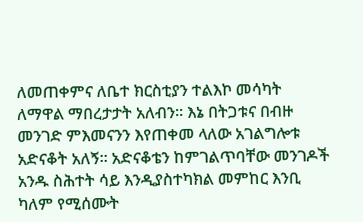ለመጠቀምና ለቤተ ክርስቲያን ተልእኮ መሳካት ለማዋል ማበረታታት አለብን። እኔ በትጋቱና በብዙ መንገድ ምእመናንን እየጠቀመ ላለው አገልግሎቱ አድናቆት አለኝ። አድናቆቴን ከምገልጥባቸው መንገዶች አንዱ ስሕተት ሳይ እንዲያስተካክል መምከር እንቢ ካለም የሚሰሙት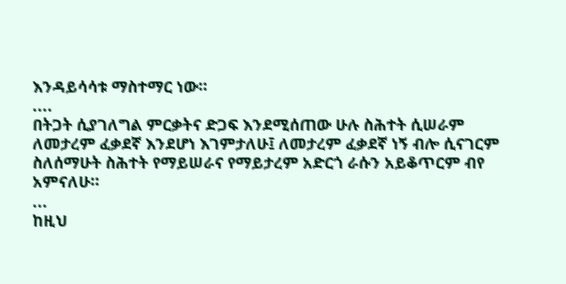እንዳይሳሳቱ ማስተማር ነው።
....
በትጋት ሲያገለግል ምርቃትና ድጋፍ እንደሚሰጠው ሁሉ ስሕተት ሲሠራም ለመታረም ፈቃደኛ እንደሆነ እገምታለሁ፤ ለመታረም ፈቃደኛ ነኝ ብሎ ሲናገርም ስለሰማሁት ስሕተት የማይሠራና የማይታረም አድርጎ ራሱን አይቆጥርም ብየ አምናለሁ።
...
ከዚህ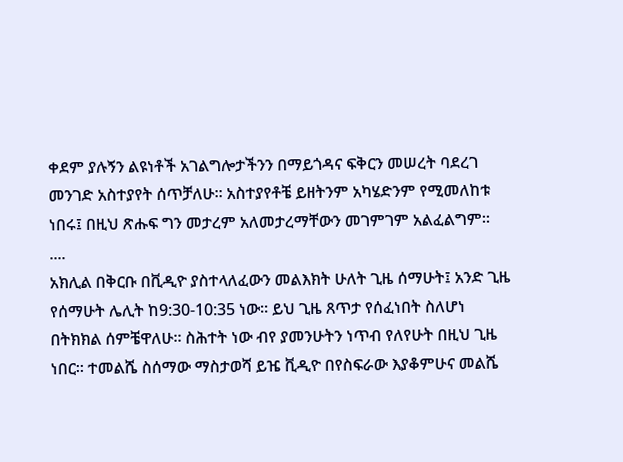ቀደም ያሉኝን ልዩነቶች አገልግሎታችንን በማይጎዳና ፍቅርን መሠረት ባደረገ መንገድ አስተያየት ሰጥቻለሁ። አስተያየቶቼ ይዘትንም አካሄድንም የሚመለከቱ ነበሩ፤ በዚህ ጽሑፍ ግን መታረም አለመታረማቸውን መገምገም አልፈልግም።
....
አክሊል በቅርቡ በቪዲዮ ያስተላለፈውን መልእክት ሁለት ጊዜ ሰማሁት፤ አንድ ጊዜ የሰማሁት ሌሊት ከ9:30-10:35 ነው። ይህ ጊዜ ጸጥታ የሰፈነበት ስለሆነ በትክክል ሰምቼዋለሁ። ስሕተት ነው ብየ ያመንሁትን ነጥብ የለየሁት በዚህ ጊዜ ነበር። ተመልሼ ስሰማው ማስታወሻ ይዤ ቪዲዮ በየስፍራው እያቆምሁና መልሼ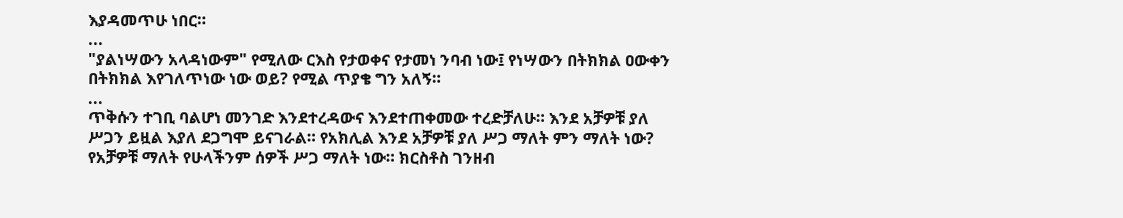እያዳመጥሁ ነበር።
...
"ያልነሣውን አላዳነውም" የሚለው ርእስ የታወቀና የታመነ ንባብ ነው፤ የነሣውን በትክክል ዐውቀን በትክክል እየገለጥነው ነው ወይ? የሚል ጥያቄ ግን አለኝ።
...
ጥቅሱን ተገቢ ባልሆነ መንገድ እንደተረዳውና እንደተጠቀመው ተረድቻለሁ። እንደ አቻዎቹ ያለ ሥጋን ይዟል እያለ ደጋግሞ ይናገራል። የአክሊል እንደ አቻዎቹ ያለ ሥጋ ማለት ምን ማለት ነው? የአቻዎቹ ማለት የሁላችንም ሰዎች ሥጋ ማለት ነው። ክርስቶስ ገንዘብ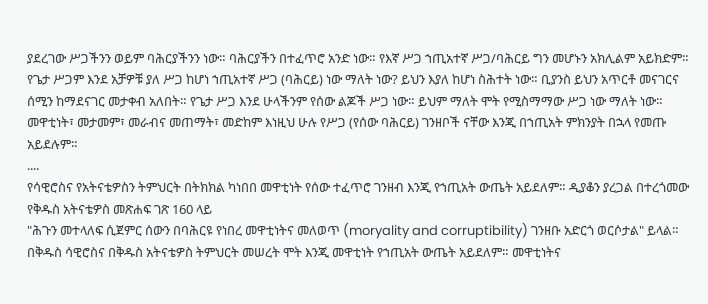ያደረገው ሥጋችንን ወይም ባሕርያችንን ነው። ባሕርያችን በተፈጥሮ አንድ ነው። የእኛ ሥጋ ኀጢአተኛ ሥጋ/ባሕርይ ግን መሆኑን አክሊልም አይክድም። የጌታ ሥጋም እንደ አቻዎቹ ያለ ሥጋ ከሆነ ኀጢአተኛ ሥጋ (ባሕርይ) ነው ማለት ነው? ይህን እያለ ከሆነ ስሕተት ነው። ቢያንስ ይህን አጥርቶ መናገርና ሰሚን ከማደናገር መታቀብ አለበት። የጌታ ሥጋ እንደ ሁላችንም የሰው ልጆች ሥጋ ነው። ይህም ማለት ሞት የሚስማማው ሥጋ ነው ማለት ነው። መዋቲነት፣ መታመም፣ መራብና መጠማት፣ መድከም እነዚህ ሁሉ የሥጋ (የሰው ባሕርይ) ገንዘቦች ናቸው እንጂ በኀጢአት ምክንያት በኋላ የመጡ አይደሉም።
....
የሳዊሮስና የአትናቴዎስን ትምህርት በትክክል ካነበበ መዋቲነት የሰው ተፈጥሮ ገንዘብ እንጂ የኀጢአት ውጤት አይደለም። ዲያቆን ያረጋል በተረጎመው የቅዱስ አትናቴዎስ መጽሐፍ ገጽ 160 ላይ
"ሕጉን መተላለፍ ሲጀምር ሰውን በባሕርዩ የነበረ መዋቲነትና መለወጥ (moryality and corruptibility) ገንዘቡ አድርጎ ወርሶታል" ይላል። በቅዱስ ሳዊሮስና በቅዱስ አትናቴዎስ ትምህርት መሠረት ሞት እንጂ መዋቲነት የኀጢአት ውጤት አይደለም። መዋቲነትና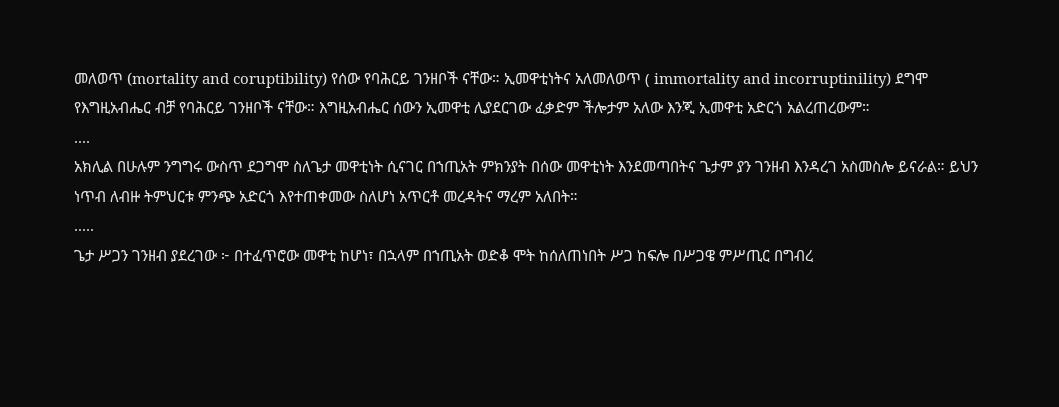መለወጥ (mortality and coruptibility) የሰው የባሕርይ ገንዘቦች ናቸው። ኢመዋቲነትና አለመለወጥ ( immortality and incorruptinility) ደግሞ የእግዚአብሔር ብቻ የባሕርይ ገንዘቦች ናቸው። እግዚአብሔር ሰውን ኢመዋቲ ሊያደርገው ፈቃድም ችሎታም አለው እንጂ ኢመዋቲ አድርጎ አልረጠረውም።
....
አክሊል በሁሉም ንግግሩ ውስጥ ደጋግሞ ስለጌታ መዋቲነት ሲናገር በኀጢአት ምክንያት በሰው መዋቲነት እንደመጣበትና ጌታም ያን ገንዘብ እንዳረገ አስመስሎ ይናራል። ይህን ነጥብ ለብዙ ትምህርቱ ምንጭ አድርጎ እየተጠቀመው ስለሆነ አጥርቶ መረዳትና ማረም አለበት።
.....
ጌታ ሥጋን ገንዘብ ያደረገው ፦ በተፈጥሮው መዋቲ ከሆነ፣ በኋላም በኀጢአት ወድቆ ሞት ከሰለጠነበት ሥጋ ከፍሎ በሥጋዌ ምሥጢር በግብረ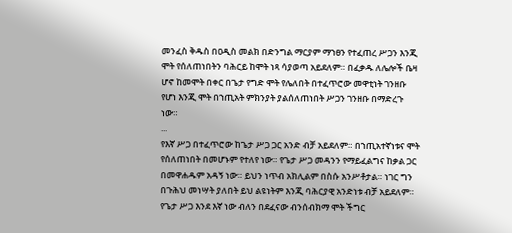መንፈስ ቅዱስ በዐዲስ መልክ በድንግል ማርያም ማኀፀን የተፈጠረ ሥጋን እንጂ ሞት የሰለጠነበትን ባሕርይ ከሞት ነጻ ሳያወጣ አይደለም። በፈቃዱ ለሌሎች ቤዛ ሆኖ ከመሞት በቀር በጌታ የግድ ሞት የሌለበት በተፈጥሮው መዋቲነት ገንዘቡ የሆነ እንጂ ሞት በኀጢአት ምክንያት ያልሰለጠነበት ሥጋን ገንዘቡ በማድረጉ ነው።
...
የእኛ ሥጋ በተፈጥሮው ከጌታ ሥጋ ጋር አንድ ብቻ አይደለም። በኀጢአተኛነቱና ሞት የሰለጠነበት በመሆኑም የተለየ ነው። የጌታ ሥጋ መዳንን የማይፈልግና ከቃል ጋር በመዋሐዱም አዳኝ ነው። ይህን ነጥብ አክሊልም በስሱ አንሥቶታል። ነገር ግን በጉሕህ መነሣት ያለበት ይህ ልዩነትም እንጂ ባሕርያዊ አንድነቱ ብቻ አይደለም። የጌታ ሥጋ እንደ እኛ ነው ብለን በደፈናው ብንሰብክማ ሞት ችግር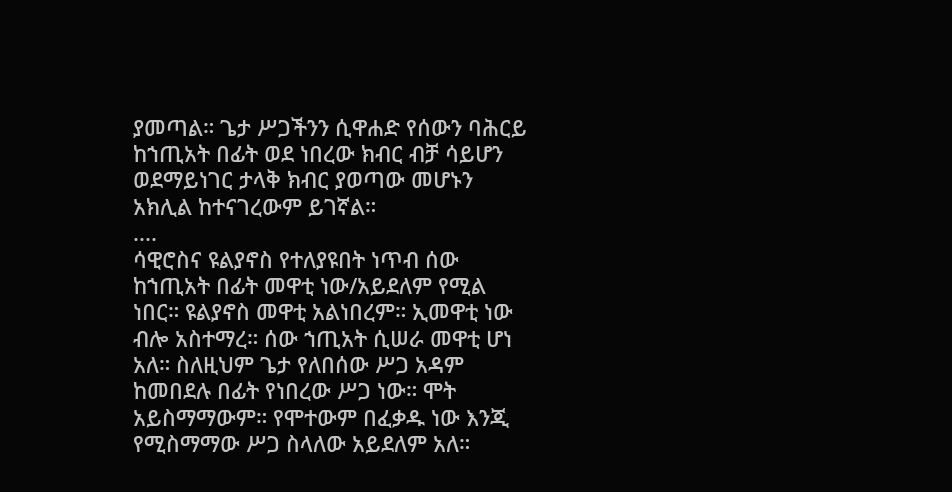ያመጣል። ጌታ ሥጋችንን ሲዋሐድ የሰውን ባሕርይ ከኀጢአት በፊት ወደ ነበረው ክብር ብቻ ሳይሆን ወደማይነገር ታላቅ ክብር ያወጣው መሆኑን አክሊል ከተናገረውም ይገኛል።
....
ሳዊሮስና ዩልያኖስ የተለያዩበት ነጥብ ሰው ከኀጢአት በፊት መዋቲ ነው/አይደለም የሚል ነበር። ዩልያኖስ መዋቲ አልነበረም። ኢመዋቲ ነው ብሎ አስተማረ። ሰው ኀጢአት ሲሠራ መዋቲ ሆነ አለ። ስለዚህም ጌታ የለበሰው ሥጋ አዳም ከመበደሉ በፊት የነበረው ሥጋ ነው። ሞት አይስማማውም። የሞተውም በፈቃዱ ነው እንጂ የሚስማማው ሥጋ ስላለው አይደለም አለ።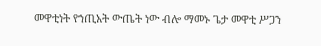መዋቲነት የኀጢአት ውጤት ነው ብሎ ማመኑ ጌታ መዋቲ ሥጋን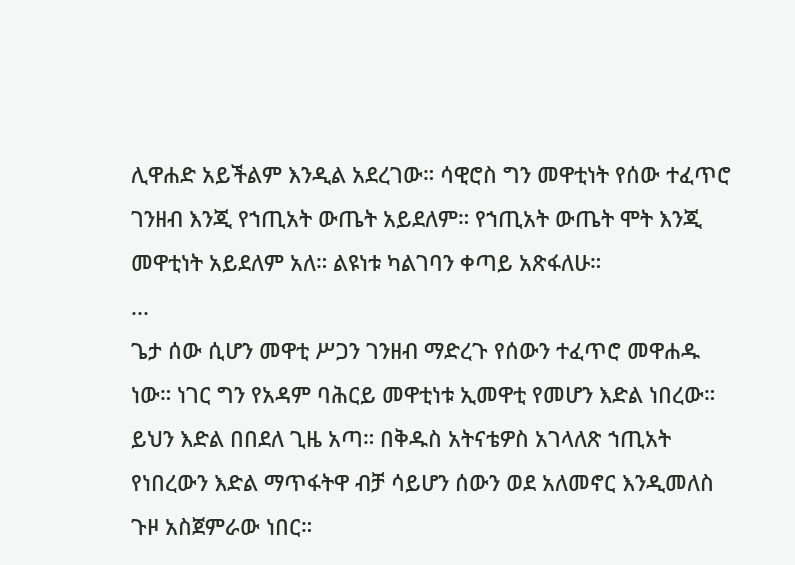ሊዋሐድ አይችልም እንዲል አደረገው። ሳዊሮስ ግን መዋቲነት የሰው ተፈጥሮ ገንዘብ እንጂ የኀጢአት ውጤት አይደለም። የኀጢአት ውጤት ሞት እንጂ መዋቲነት አይደለም አለ። ልዩነቱ ካልገባን ቀጣይ አጽፋለሁ።
...
ጌታ ሰው ሲሆን መዋቲ ሥጋን ገንዘብ ማድረጉ የሰውን ተፈጥሮ መዋሐዱ ነው። ነገር ግን የአዳም ባሕርይ መዋቲነቱ ኢመዋቲ የመሆን እድል ነበረው። ይህን እድል በበደለ ጊዜ አጣ። በቅዱስ አትናቴዎስ አገላለጽ ኀጢአት የነበረውን እድል ማጥፋትዋ ብቻ ሳይሆን ሰውን ወደ አለመኖር እንዲመለስ ጉዞ አስጀምራው ነበር።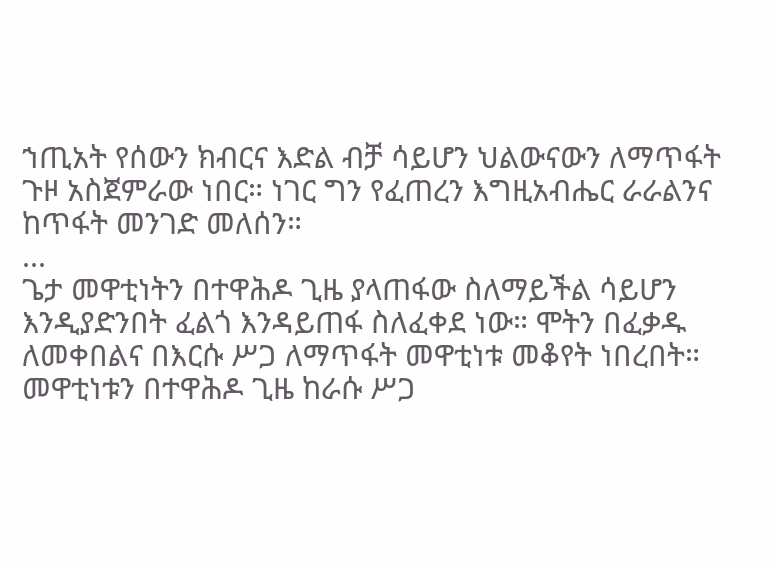ኀጢአት የሰውን ክብርና እድል ብቻ ሳይሆን ህልውናውን ለማጥፋት ጉዞ አስጀምራው ነበር። ነገር ግን የፈጠረን እግዚአብሔር ራራልንና ከጥፋት መንገድ መለሰን።
...
ጌታ መዋቲነትን በተዋሕዶ ጊዜ ያላጠፋው ስለማይችል ሳይሆን እንዲያድንበት ፈልጎ እንዳይጠፋ ስለፈቀደ ነው። ሞትን በፈቃዱ ለመቀበልና በእርሱ ሥጋ ለማጥፋት መዋቲነቱ መቆየት ነበረበት። መዋቲነቱን በተዋሕዶ ጊዜ ከራሱ ሥጋ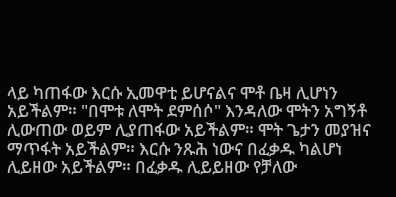ላይ ካጠፋው እርሱ ኢመዋቲ ይሆናልና ሞቶ ቤዛ ሊሆነን አይችልም። "በሞቱ ለሞት ደምሰሶ" እንዳለው ሞትን አግኝቶ ሊውጠው ወይም ሊያጠፋው አይችልም። ሞት ጌታን መያዝና ማጥፋት አይችልም። እርሱ ንጹሕ ነውና በፈቃዱ ካልሆነ ሊይዘው አይችልም። በፈቃዱ ሊይይዘው የቻለው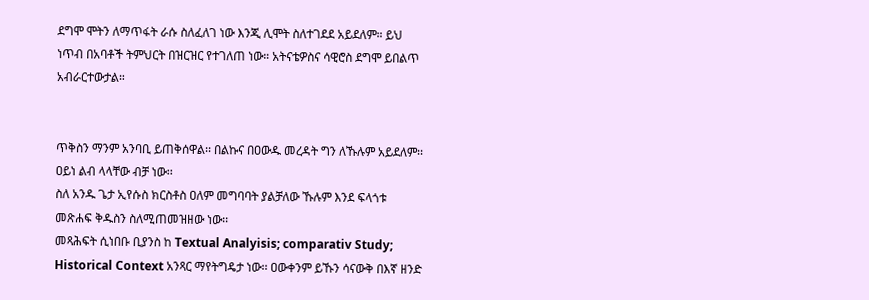ደግሞ ሞትን ለማጥፋት ራሱ ስለፈለገ ነው እንጂ ሊሞት ስለተገደደ አይደለም። ይህ ነጥብ በአባቶች ትምህርት በዝርዝር የተገለጠ ነው። አትናቴዎስና ሳዊሮስ ደግሞ ይበልጥ አብራርተውታል።


ጥቅስን ማንም አንባቢ ይጠቅሰዋል፡፡ በልኩና በዐውዱ መረዳት ግን ለኹሉም አይደለም፡፡ ዐይነ ልብ ላላቸው ብቻ ነው፡፡
ስለ አንዱ ጌታ ኢየሱስ ክርስቶስ ዐለም መግባባት ያልቻለው ኹሉም እንደ ፍላጎቱ መጽሐፍ ቅዱስን ስለሚጠመዝዘው ነው፡፡
መጻሕፍት ሲነበቡ ቢያንስ ከ Textual Analyisis; comparativ Study; Historical Context አንጻር ማየትግዴታ ነው፡፡ ዐውቀንም ይኹን ሳናውቅ በእኛ ዘንድ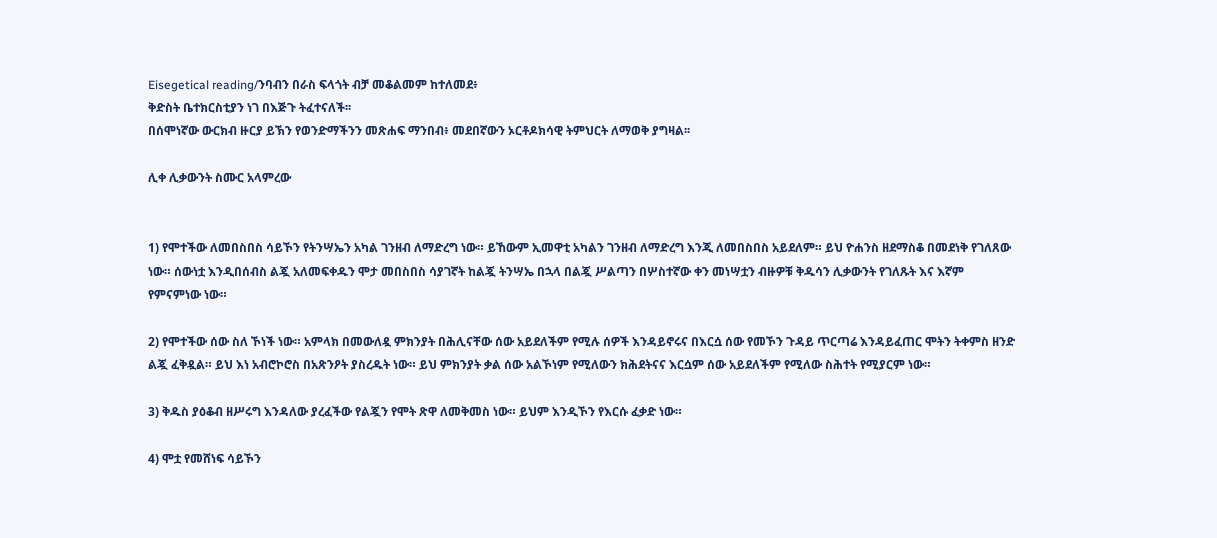Eisegetical reading/ንባብን በራስ ፍላጎት ብቻ መቆልመም ከተለመደ፥
ቅድስት ቤተክርስቲያን ነገ በእጅጉ ትፈተናለች፡፡
በሰሞነኛው ውርክብ ዙርያ ይኽን የወንድማችንን መጽሐፍ ማንበብ፥ መደበኛውን ኦርቶዶክሳዊ ትምህርት ለማወቅ ያግዛል፡፡

ሊቀ ሊቃውንት ስሙር አላምረው


1) የሞተችው ለመበስበስ ሳይኾን የትንሣኤን አካል ገንዘብ ለማድረግ ነው። ይኸውም ኢመዋቲ አካልን ገንዘብ ለማድረግ እንጂ ለመበስበስ አይደለም። ይህ ዮሐንስ ዘደማስቆ በመደነቅ የገለጸው ነው። ሰውነቷ እንዲበሰብስ ልጇ አለመፍቀዱን ሞታ መበስበስ ሳያገኛት ከልጇ ትንሣኤ በኋላ በልጇ ሥልጣን በሦስተኛው ቀን መነሣቷን ብዙዎቹ ቅዱሳን ሊቃውንት የገለጹት እና እኛም የምናምነው ነው።

2) የሞተችው ሰው ስለ ኾነች ነው። አምላክ በመውለዷ ምክንያት በሕሊናቸው ሰው አይደለችም የሚሉ ሰዎች እንዳይኖሩና በእርሷ ሰው የመኾን ጉዳይ ጥርጣሬ እንዳይፈጠር ሞትን ትቀምስ ዘንድ ልጇ ፈቅዷል። ይህ እነ አብሮኮሮስ በአጽንዖት ያስረዱት ነው። ይህ ምክንያት ቃል ሰው አልኾነም የሚለውን ክሕደትናና እርሷም ሰው አይደለችም የሚለው ስሕተት የሚያርም ነው።

3) ቅዱስ ያዕቆብ ዘሥሩግ እንዳለው ያረፈችው የልጇን የሞት ጽዋ ለመቅመስ ነው። ይህም እንዲኾን የእርሱ ፈቃድ ነው።

4) ሞቷ የመሸነፍ ሳይኾን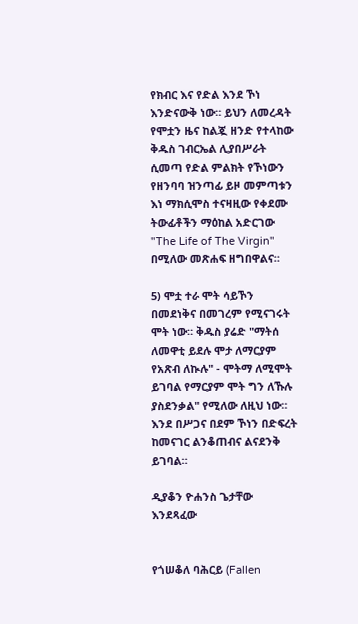የክብር እና የድል እንደ ኾነ እንድናውቅ ነው። ይህን ለመረዳት የሞቷን ዜና ከልጇ ዘንድ የተላከው ቅዱስ ገብርኤል ሊያበሥራት ሲመጣ የድል ምልክት የኾነውን የዘንባባ ዝንጣፊ ይዞ መምጣቱን እነ ማክሲሞስ ተናዛዚው የቀደሙ ትውፊቶችን ማዕከል አድርገው "The Life of The Virgin" በሚለው መጽሐፍ ዘግበዋልና።

5) ሞቷ ተራ ሞት ሳይኾን በመደነቅና በመገረም የሚናገሩት ሞት ነው። ቅዱስ ያሬድ "ማትሰ ለመዋቲ ይደሉ ሞታ ለማርያም የአጽብ ለኲሉ" - ሞትማ ለሚሞት ይገባል የማርያም ሞት ግን ለኹሉ ያስደንቃል" የሚለው ለዚህ ነው። እንደ በሥጋና በደም ኾነን በድፍረት ከመናገር ልንቆጠብና ልናደንቅ ይገባል።

ዲያቆን ዮሐንስ ጌታቸው እንደጻፈው


የጎሠቆለ ባሕርይ (Fallen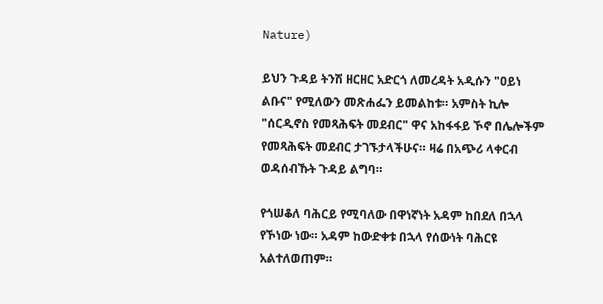Nature)

ይህን ጉዳይ ትንሽ ዘርዘር አድርጎ ለመረዳት አዲሱን "ዐይነ ልቡና" የሚለውን መጽሐፌን ይመልከቱ። አምስት ኪሎ "ሰርዲኖስ የመጻሕፍት መደብር" ዋና አከፋፋይ ኾኖ በሌሎችም የመጻሕፍት መደብር ታገኙታላችሁና። ዛሬ በአጭሪ ላቀርብ ወዳሰብኹት ጉዳይ ልግባ።

የጎሠቆለ ባሕርይ የሚባለው በዋነኛነት አዳም ከበደለ በኋላ የኾነው ነው። አዳም ከውድቀቱ በኋላ የሰውነት ባሕርዩ አልተለወጠም።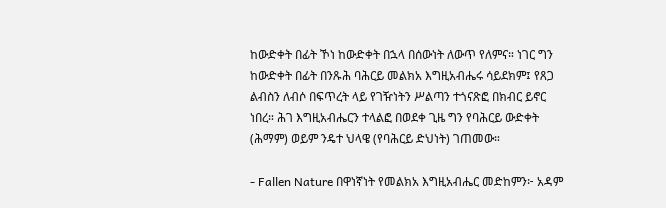ከውድቀት በፊት ኾነ ከውድቀት በኋላ በሰውነት ለውጥ የለምና። ነገር ግን ከውድቀት በፊት በንጹሕ ባሕርይ መልክአ እግዚአብሔሩ ሳይደክም፤ የጸጋ ልብስን ለብሶ በፍጥረት ላይ የገዥነትን ሥልጣን ተጎናጽፎ በክብር ይኖር ነበረ። ሕገ እግዚአብሔርን ተላልፎ በወደቀ ጊዜ ግን የባሕርይ ውድቀት (ሕማም) ወይም ንዴተ ህላዌ (የባሕርይ ድህነት) ገጠመው።

- Fallen Nature በዋነኛነት የመልክአ እግዚአብሔር መድከምን፦ አዳም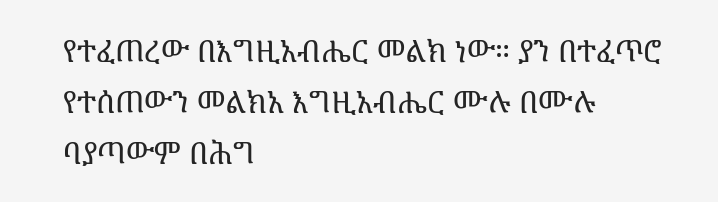የተፈጠረው በእግዚአብሔር መልክ ነው። ያን በተፈጥሮ የተሰጠውን መልክአ እግዚአብሔር ሙሉ በሙሉ ባያጣውም በሕግ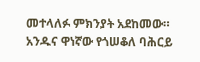መተላለፉ ምክንያት አደከመው። አንዱና ዋነኛው የጎሠቆለ ባሕርይ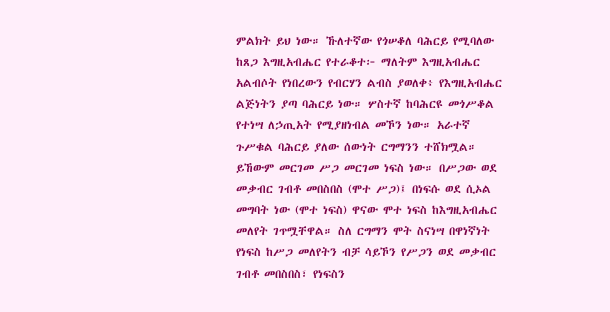ምልክት ይህ ነው። ኹለተኛው የጎሠቆለ ባሕርይ የሚባለው ከጸጋ እግዚአብሔር የተራቆተ፦ ማለትም እግዚአብሔር አልብሶት የነበረውን የብርሃን ልብስ ያወለቀ፥ የእግዚአብሔር ልጅነትን ያጣ ባሕርይ ነው። ሦስተኛ ከባሕርዩ መጎሥቆል የተነሣ ለኃጢአት የሚያዘነብል መኾን ነው። አራተኛ ጉሥቁል ባሕርይ ያለው ሰውነት ርግማንን ተሸክሟል። ይኸውም መርገመ ሥጋ መርገመ ነፍስ ነው። በሥጋው ወደ መቃብር ገብቶ መበስበስ (ሞተ ሥጋ)፤ በነፍሱ ወደ ሲኦል መግባት ነው (ሞተ ነፍስ) ዋናው ሞተ ነፍስ ከእግዚአብሔር መለየት ገጥሟቸዋል። ስለ ርግማን ሞት ስናነሣ በዋነኛነት የነፍስ ከሥጋ መለየትን ብቻ ሳይኾን የሥጋን ወደ መቃብር ገብቶ መበስበስ፣ የነፍስን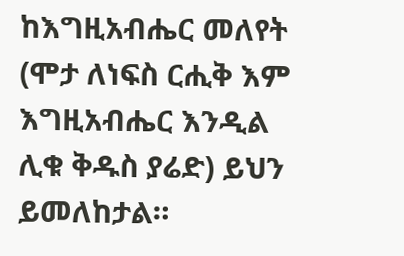ከእግዚአብሔር መለየት (ሞታ ለነፍስ ርሒቅ እም እግዚአብሔር እንዲል ሊቁ ቅዱስ ያሬድ) ይህን ይመለከታል።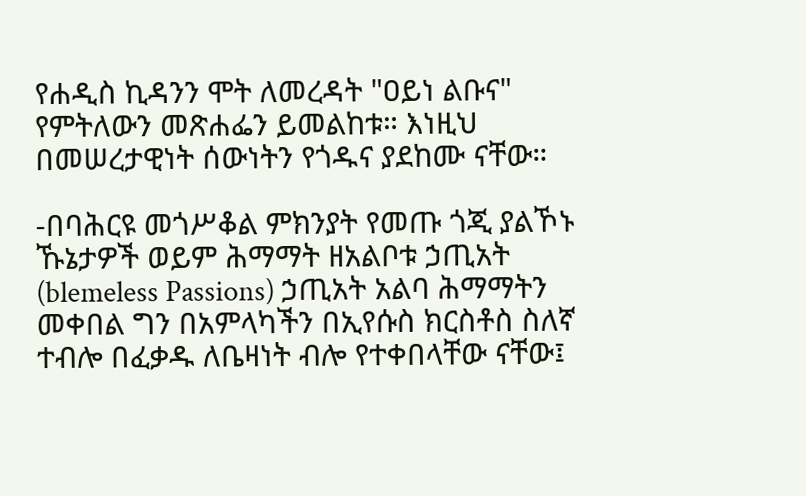የሐዲስ ኪዳንን ሞት ለመረዳት "ዐይነ ልቡና" የምትለውን መጽሐፌን ይመልከቱ። እነዚህ በመሠረታዊነት ሰውነትን የጎዱና ያደከሙ ናቸው።

-በባሕርዩ መጎሥቆል ምክንያት የመጡ ጎጂ ያልኾኑ ኹኔታዎች ወይም ሕማማት ዘአልቦቱ ኃጢአት (blemeless Passions) ኃጢአት አልባ ሕማማትን መቀበል ግን በአምላካችን በኢየሱስ ክርስቶስ ስለኛ ተብሎ በፈቃዱ ለቤዛነት ብሎ የተቀበላቸው ናቸው፤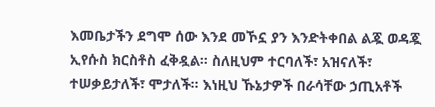እመቤታችን ደግሞ ሰው እንደ መኾኗ ያን እንድትቀበል ልጇ ወዳጇ ኢየሱስ ክርስቶስ ፈቅዷል። ስለዚህም ተርባለች፣ አዝናለች፣ ተሠቃይታለች፣ ሞታለች። እነዚህ ኹኔታዎች በራሳቸው ኃጢአቶች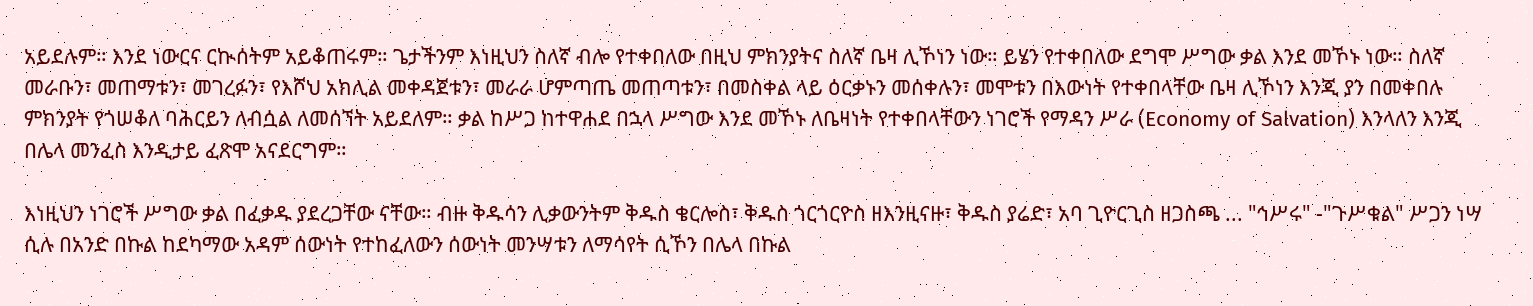አይደሉም። እንደ ነውርና ርኲሰትም አይቆጠሩም። ጌታችንም እነዚህን ስለኛ ብሎ የተቀበለው በዚህ ምክንያትና ስለኛ ቤዛ ሊኾነን ነው። ይሄን የተቀበለው ደግሞ ሥግው ቃል እንደ መኾኑ ነው። ስለኛ መራቡን፣ መጠማቱን፣ መገረፉን፣ የእሾህ አክሊል መቀዳጀቱን፣ መራራ ሆምጣጤ መጠጣቱን፣ በመስቀል ላይ ዕርቃኑን መሰቀሉን፣ መሞቱን በእውነት የተቀበላቸው ቤዛ ሊኾነን እንጂ ያን በመቀበሉ ምክንያት የጎሠቆለ ባሕርይን ለብሷል ለመሰኘት አይደለም። ቃል ከሥጋ ከተዋሐደ በኋላ ሥግው እንደ መኾኑ ለቤዛነት የተቀበላቸውን ነገሮች የማዳን ሥራ (Economy of Salvation) እንላለን እንጂ በሌላ መንፈስ እንዲታይ ፈጽሞ አናደርግም።

እነዚህን ነገሮች ሥግው ቃል በፈቃዱ ያደረጋቸው ናቸው። ብዙ ቅዱሳን ሊቃውንትም ቅዱስ ቄርሎስ፣ ቅዱስ ጎርጎርዮስ ዘእንዚናዙ፣ ቅዱስ ያሬድ፣ አባ ጊዮርጊስ ዘጋስጫ ... "ኅሥሩ" -"ጉሥቁል" ሥጋን ነሣ ሲሉ በአንድ በኩል ከደካማው አዳም ሰውነት የተከፈለውን ሰውነት መንሣቱን ለማሳየት ሲኾን በሌላ በኩል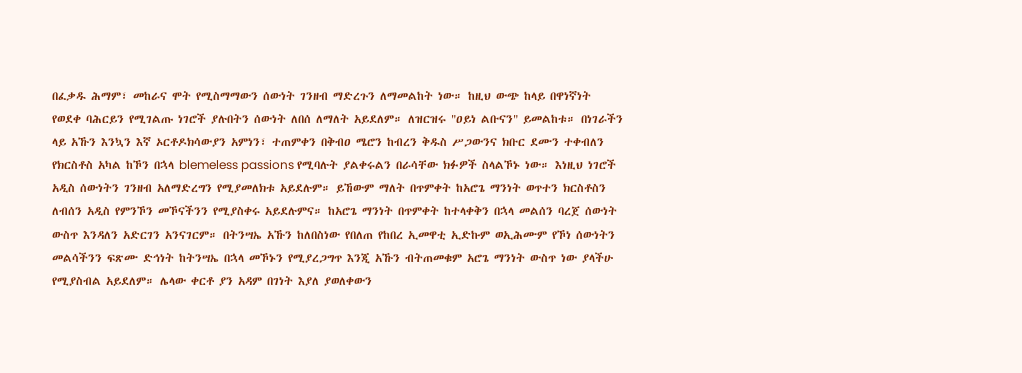በፈቃዱ ሕማም፣ መከራና ሞት የሚስማማውን ሰውነት ገንዘብ ማድረጉን ለማመልከት ነው። ከዚህ ውጭ ከላይ በዋነኛነት የወደቀ ባሕርይን የሚገልጡ ነገሮች ያሉበትን ሰውነት ለበሰ ለማለት አይደለም። ለዝርዝሩ "ዐይነ ልቡናን" ይመልከቱ። በነገራችን ላይ አኹን እንኳን እኛ ኦርቶዶክሳውያን አምነን፣ ተጠምቀን በቅብዐ ሜሮን ከብረን ቅዱስ ሥጋውንና ክቡር ደሙን ተቀብለን የክርስቶስ አካል ከኾን በኋላ blemeless passions የሚባሉት ያልቀሩልን በራሳቸው ክፉዎች ስላልኾኑ ነው። እነዚህ ነገሮች አዲስ ሰውነትን ገንዘብ አለማድረግን የሚያመለክቱ አይደሉም። ይኸውም ማለት በጥምቀት ከአሮጌ ማንነት ወጥተን ክርስቶስን ለብሰን አዲስ የምንኾን መኾናችንን የሚያስቀሩ አይደሉምና። ከአሮጌ ማንነት በጥምቀት ከተላቀቅን በኋላ መልሰን ባረጀ ሰውነት ውስጥ እንዳለን አድርገን አንናገርም። በትንሣኤ አኹን ከለበስነው የበለጠ የከበረ ኢመዋቲ ኢድኩም ወኢሕሙም የኾነ ሰውነትን መልሳችንን ፍጽሙ ድኅነት ከትንሣኤ በኋላ መኾኑን የሚያረጋግጥ እንጂ አኹን ብትጠመቁም አሮጌ ማንነት ውስጥ ነው ያላችሁ የሚያስብል አይደለም። ሌላው ቀርቶ ያን አዳም በገነት እያለ ያወለቀውን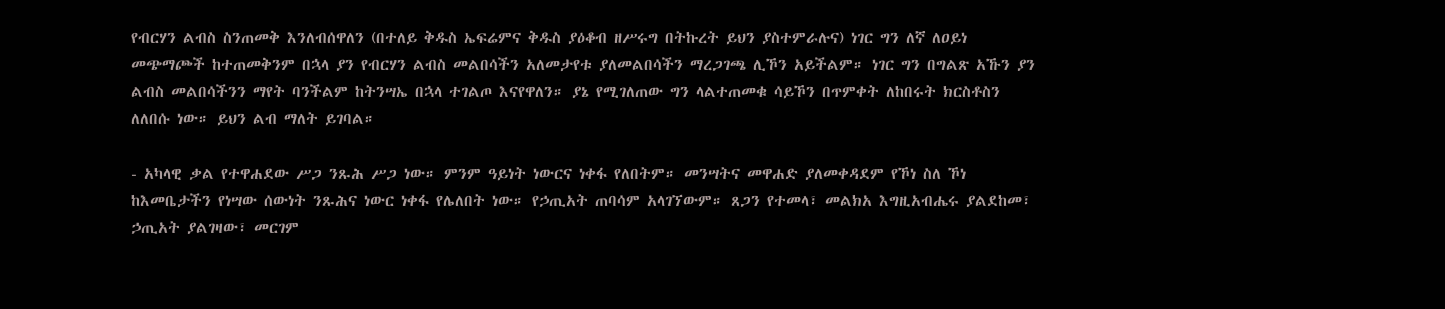የብርሃን ልብስ ስንጠመቅ እንለብሰዋለን (በተለይ ቅዱስ ኤፍሬምና ቅዱስ ያዕቆብ ዘሥሩግ በትኩረት ይህን ያስተምራሉና) ነገር ግን ለኛ ለዐይነ መጭማጮች ከተጠመቅንም በኋላ ያን የብርሃን ልብስ መልበሳችን አለመታየቱ ያለመልበሳችን ማረጋገጫ ሊኾን አይችልም። ነገር ግን በግልጽ አኹን ያን ልብስ መልበሳችንን ማየት ባንችልም ከትንሣኤ በኋላ ተገልጦ እናየዋለን። ያኔ የሚገለጠው ግን ላልተጠመቁ ሳይኾን በጥምቀት ለከበሩት ክርስቶስን ለለበሱ ነው። ይህን ልብ ማለት ይገባል።

- አካላዊ ቃል የተዋሐደው ሥጋ ንጹሕ ሥጋ ነው። ምንም ዓይነት ነውርና ነቀፋ የለበትም። መንሣትና መዋሐድ ያለመቀዳደም የኾነ ስለ ኾነ ከእመቤታችን የነሣው ሰውነት ንጹሕና ነውር ነቀፋ የሌለበት ነው። የኃጢአት ጠባሳም አላገኘውም። ጸጋን የተመላ፣ መልክአ እግዚአብሔሩ ያልደከመ፣ ኃጢአት ያልገዛው፣ መርገም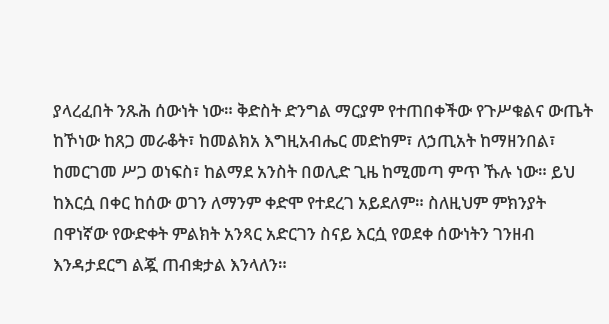ያላረፈበት ንጹሕ ሰውነት ነው። ቅድስት ድንግል ማርያም የተጠበቀችው የጉሥቁልና ውጤት ከኾነው ከጸጋ መራቆት፣ ከመልክአ እግዚአብሔር መድከም፣ ለኃጢአት ከማዘንበል፣ ከመርገመ ሥጋ ወነፍስ፣ ከልማደ አንስት በወሊድ ጊዜ ከሚመጣ ምጥ ኹሉ ነው። ይህ ከእርሷ በቀር ከሰው ወገን ለማንም ቀድሞ የተደረገ አይደለም። ስለዚህም ምክንያት በዋነኛው የውድቀት ምልክት አንጻር አድርገን ስናይ እርሷ የወደቀ ሰውነትን ገንዘብ እንዳታደርግ ልጇ ጠብቋታል እንላለን።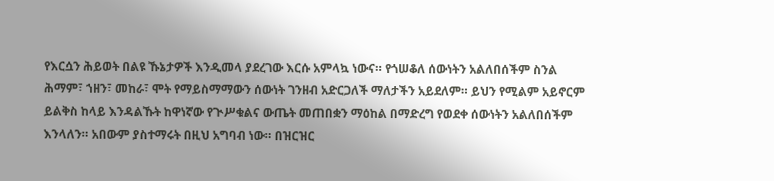የእርሷን ሕይወት በልዩ ኹኔታዎች እንዲመላ ያደረገው እርሱ አምላኳ ነውና። የጎሠቆለ ሰውነትን አልለበሰችም ስንል ሕማም፣ ኀዘን፣ መከራ፣ ሞት የማይስማማውን ሰውነት ገንዘብ አድርጋለች ማለታችን አይደለም። ይህን የሚልም አይኖርም ይልቅስ ከላይ እንዳልኹት ከዋነኛው የጒሥቁልና ውጤት መጠበቋን ማዕከል በማድረግ የወደቀ ሰውነትን አልለበሰችም እንላለን። አበውም ያስተማሩት በዚህ አግባብ ነው። በዝርዝር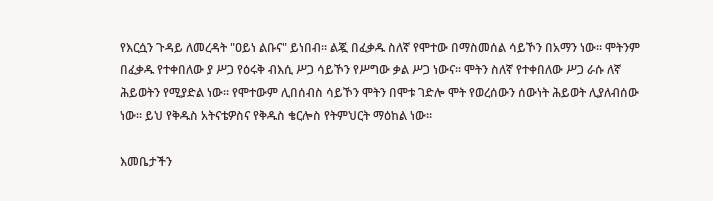የእርሷን ጉዳይ ለመረዳት "ዐይነ ልቡና" ይነበብ። ልጇ በፈቃዱ ስለኛ የሞተው በማስመሰል ሳይኾን በአማን ነው። ሞትንም በፈቃዱ የተቀበለው ያ ሥጋ የዕሩቅ ብእሲ ሥጋ ሳይኾን የሥግው ቃል ሥጋ ነውና። ሞትን ስለኛ የተቀበለው ሥጋ ራሱ ለኛ ሕይወትን የሚያድል ነው። የሞተውም ሊበሰብስ ሳይኾን ሞትን በሞቱ ገድሎ ሞት የወረሰውን ሰውነት ሕይወት ሊያለብሰው ነው። ይህ የቅዱስ አትናቴዎስና የቅዱስ ቄርሎስ የትምህርት ማዕከል ነው።

እመቤታችን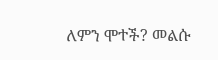ለምን ሞተች? መልሱ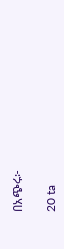በአጭሩ፦

20 ta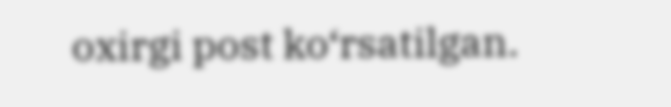oxirgi post ko‘rsatilgan.